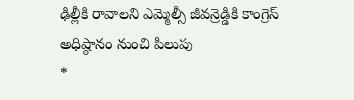ఢిల్లీకి రావాలని ఎమ్మెల్సీ జీవన్రెడ్డికి కాంగ్రెస్ అధిష్ఠానం నుంచి పిలుపు
*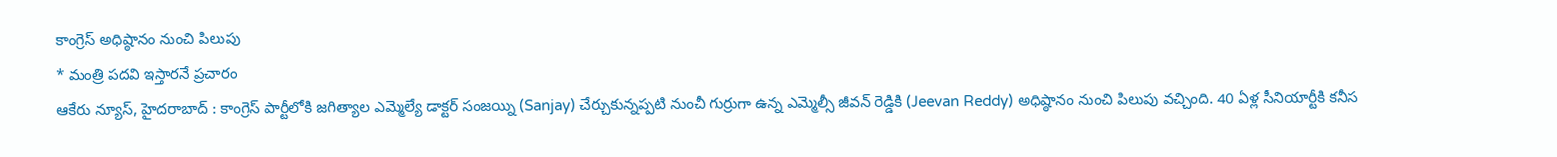కాంగ్రెస్ అధిష్ఠానం నుంచి పిలుపు
* మంత్రి పదవి ఇస్తారనే ప్రచారం
ఆకేరు న్యూస్, హైదరాబాద్ : కాంగ్రెస్ పార్టీలోకి జగిత్యాల ఎమ్మెల్యే డాక్టర్ సంజయ్ని (Sanjay) చేర్చుకున్నప్పటి నుంచీ గుర్రుగా ఉన్న ఎమ్మెల్సీ జీవన్ రెడ్డికి (Jeevan Reddy) అధిష్ఠానం నుంచి పిలుపు వచ్చింది. 40 ఏళ్ల సీనియార్టీకి కనీస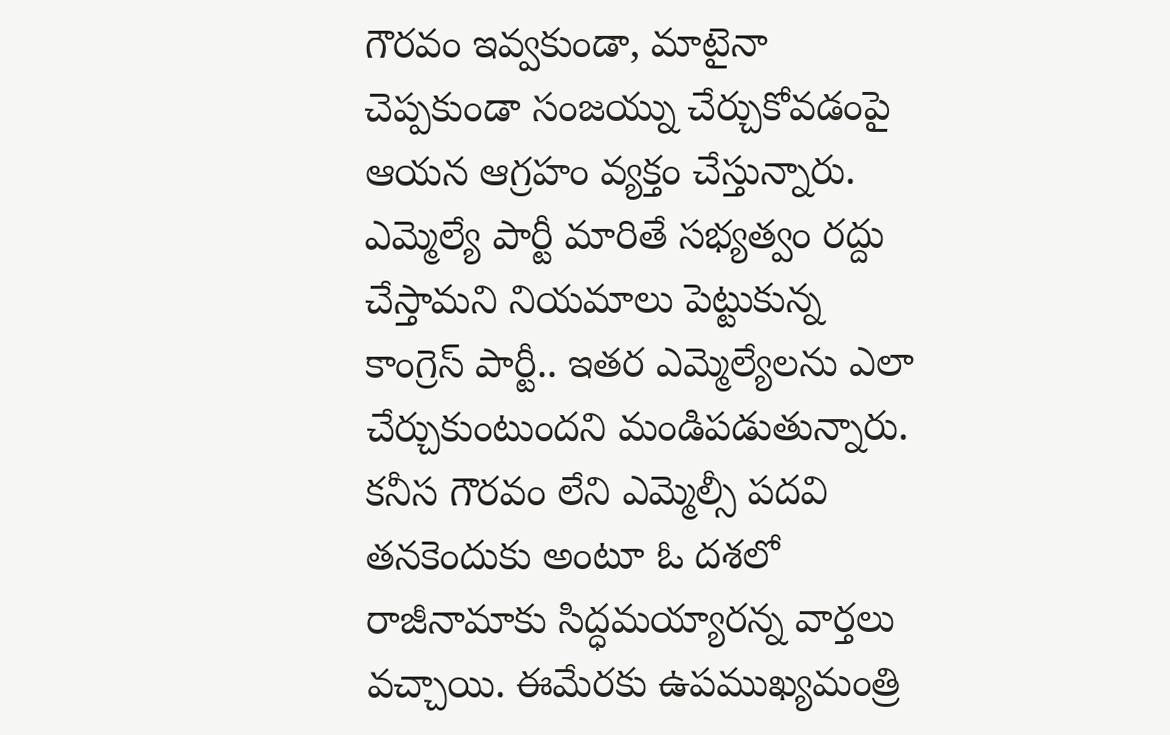గౌరవం ఇవ్వకుండా, మాటైనా చెప్పకుండా సంజయ్ను చేర్చుకోవడంపై ఆయన ఆగ్రహం వ్యక్తం చేస్తున్నారు. ఎమ్మెల్యే పార్టీ మారితే సభ్యత్వం రద్దు చేస్తామని నియమాలు పెట్టుకున్న కాంగ్రెస్ పార్టీ.. ఇతర ఎమ్మెల్యేలను ఎలా చేర్చుకుంటుందని మండిపడుతున్నారు. కనీస గౌరవం లేని ఎమ్మెల్సీ పదవి తనకెందుకు అంటూ ఓ దశలో రాజీనామాకు సిద్ధమయ్యారన్న వార్తలు వచ్చాయి. ఈమేరకు ఉపముఖ్యమంత్రి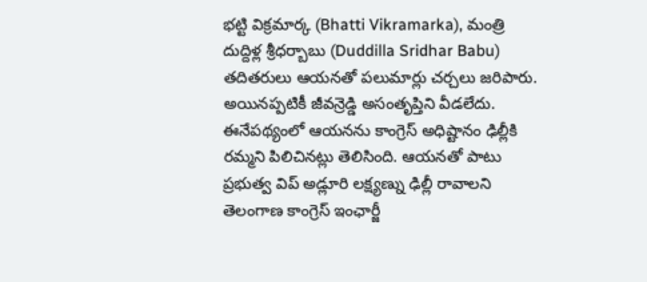భట్టి విక్రమార్క (Bhatti Vikramarka), మంత్రి దుద్దిళ్ల శ్రీధర్బాబు (Duddilla Sridhar Babu) తదితరులు ఆయనతో పలుమార్లు చర్చలు జరిపారు. అయినప్పటికీ జీవన్రెడ్డి అసంతృప్తిని వీడలేదు. ఈనేపథ్యంలో ఆయనను కాంగ్రెస్ అధిష్టానం ఢిల్లీకి రమ్మని పిలిచినట్లు తెలిసింది. ఆయనతో పాటు ప్రభుత్వ విప్ అడ్లూరి లక్ష్యణ్ను ఢిల్లీ రావాలని తెలంగాణ కాంగ్రెస్ ఇంఛార్జీ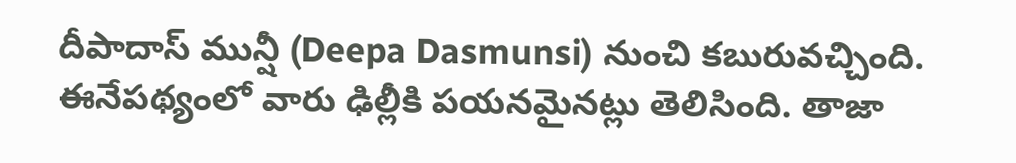దీపాదాస్ మున్షీ (Deepa Dasmunsi) నుంచి కబురువచ్చింది. ఈనేపథ్యంలో వారు ఢిల్లీకి పయనమైనట్లు తెలిసింది. తాజా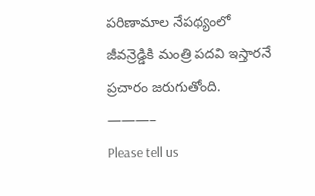పరిణామాల నేపథ్యంలో జీవన్రెడ్డికి మంత్రి పదవి ఇస్తారనే ప్రచారం జరుగుతోంది.
———–
Please tell us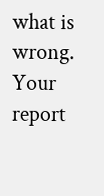what is wrong. Your report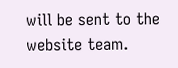will be sent to the website team.